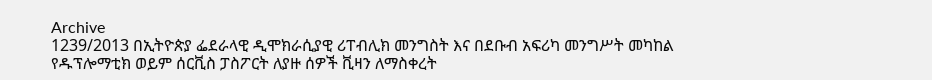Archive
1239/2013 በኢትዮጵያ ፌደራላዊ ዲሞክራሲያዊ ሪፐብሊክ መንግስት እና በደቡብ አፍሪካ መንግሥት መካከል የዱፕሎማቲክ ወይም ሰርቪስ ፓስፖርት ለያዙ ሰዎች ቪዛን ለማስቀረት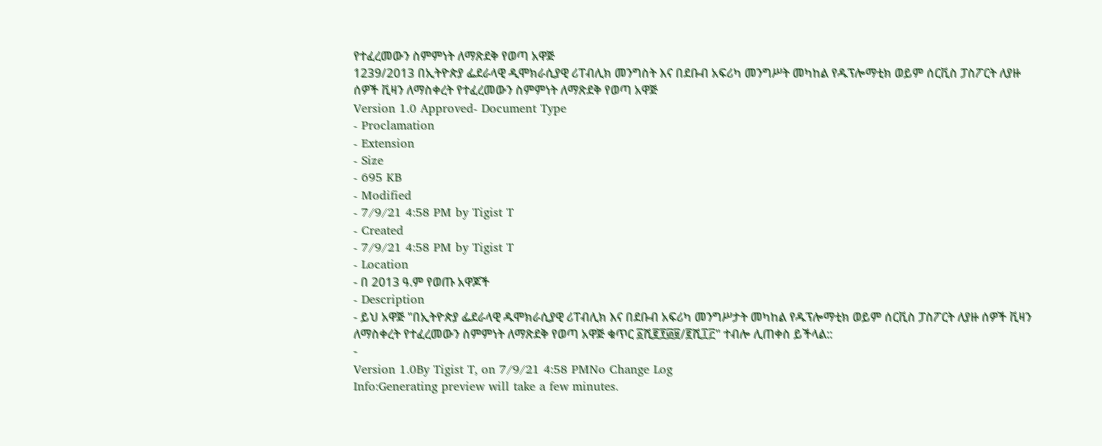የተፈረመውን ስምምነት ለማጽደቅ የወጣ አዋጅ
1239/2013 በኢትዮጵያ ፌደራላዊ ዲሞክራሲያዊ ሪፐብሊክ መንግስት እና በደቡብ አፍሪካ መንግሥት መካከል የዱፕሎማቲክ ወይም ሰርቪስ ፓስፖርት ለያዙ ሰዎች ቪዛን ለማስቀረት የተፈረመውን ስምምነት ለማጽደቅ የወጣ አዋጅ
Version 1.0 Approved- Document Type
- Proclamation
- Extension
- Size
- 695 KB
- Modified
- 7/9/21 4:58 PM by Tigist T
- Created
- 7/9/21 4:58 PM by Tigist T
- Location
- በ 2013 ዓ.ም የወጡ አዋጆች
- Description
- ይህ አዋጅ "በኢትዮጵያ ፌደራላዊ ዱሞክራሲያዊ ሪፐብሊክ እና በደቡብ አፍሪካ መንግሥታት መካከል የዱፕሎማቲክ ወይም ሰርቪስ ፓስፖርት ለያዙ ሰዎች ቪዛን ለማስቀረት የተፈረመውን ስምምነት ለማጽደቅ የወጣ አዋጅ ቁጥር ፩ሺ፪፻፴፱/፪ሺ፲፫" ተብሎ ሊጠቀስ ይችላል::
-
Version 1.0By Tigist T, on 7/9/21 4:58 PMNo Change Log
Info:Generating preview will take a few minutes.